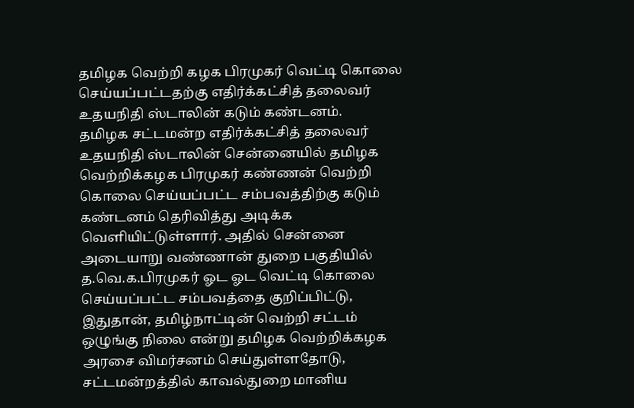தமிழக வெற்றி கழக பிரமுகர் வெட்டி கொலை செய்யப்பட்டதற்கு எதிர்க்கட்சித் தலைவர் உதயநிதி ஸ்டாலின் கடும் கண்டனம்.
தமிழக சட்டமன்ற எதிர்க்கட்சித் தலைவர் உதயநிதி ஸ்டாலின் சென்னையில் தமிழக வெற்றிக்கழக பிரமுகர் கண்ணன் வெற்றி கொலை செய்யப்பட்ட சம்பவத்திற்கு கடும் கண்டனம் தெரிவித்து அடிக்க வெளியிட்டுள்ளார். அதில் சென்னை அடையாறு வண்ணான் துறை பகுதியில் த.வெ.க.பிரமுகர் ஓட ஓட வெட்டி கொலை செய்யப்பட்ட சம்பவத்தை குறிப்பிட்டு, இதுதான், தமிழ்நாட்டின் வெற்றி சட்டம் ஒழுங்கு நிலை என்று தமிழக வெற்றிக்கழக அரசை விமர்சனம் செய்துள்ளதோடு, சட்டமன்றத்தில் காவல்துறை மானிய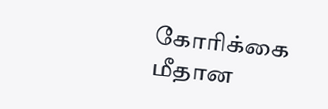கோரிக்கை மீதான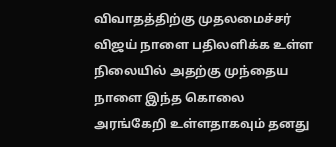விவாதத்திற்கு முதலமைச்சர் விஜய் நாளை பதிலளிக்க உள்ள நிலையில் அதற்கு முந்தைய நாளை இந்த கொலை அரங்கேறி உள்ளதாகவும் தனது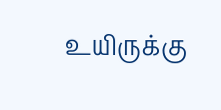உயிருக்கு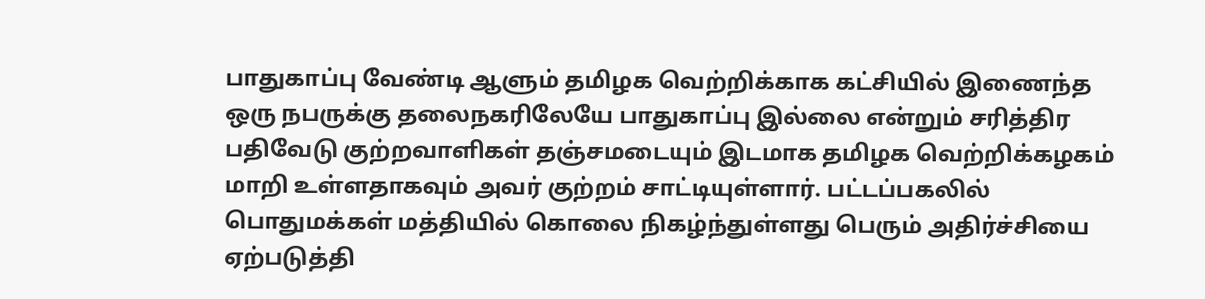பாதுகாப்பு வேண்டி ஆளும் தமிழக வெற்றிக்காக கட்சியில் இணைந்த ஒரு நபருக்கு தலைநகரிலேயே பாதுகாப்பு இல்லை என்றும் சரித்திர பதிவேடு குற்றவாளிகள் தஞ்சமடையும் இடமாக தமிழக வெற்றிக்கழகம் மாறி உள்ளதாகவும் அவர் குற்றம் சாட்டியுள்ளார். பட்டப்பகலில் பொதுமக்கள் மத்தியில் கொலை நிகழ்ந்துள்ளது பெரும் அதிர்ச்சியை ஏற்படுத்தி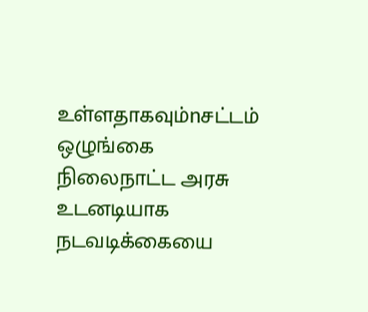உள்ளதாகவும்nசட்டம் ஒழுங்கை நிலைநாட்ட அரசு உடனடியாக நடவடிக்கையை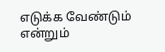எடுக்க வேண்டும் என்றும்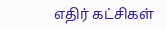எதிர் கட்சிகள்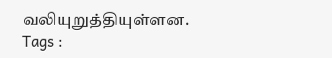வலியுறுத்தியுள்ளன.
Tags :